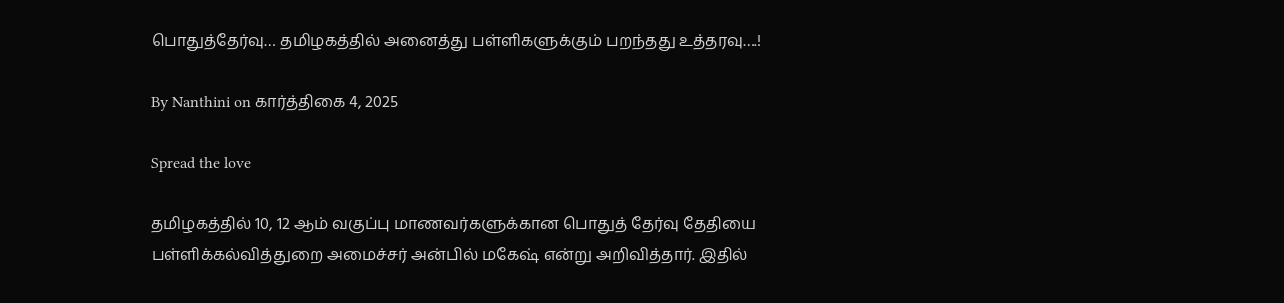பொதுத்தேர்வு… தமிழகத்தில் அனைத்து பள்ளிகளுக்கும் பறந்தது உத்தரவு….!

By Nanthini on கார்த்திகை 4, 2025

Spread the love

தமிழகத்தில் 10, 12 ஆம் வகுப்பு மாணவர்களுக்கான பொதுத் தேர்வு தேதியை பள்ளிக்கல்வித்துறை அமைச்சர் அன்பில் மகேஷ் என்று அறிவித்தார். இதில்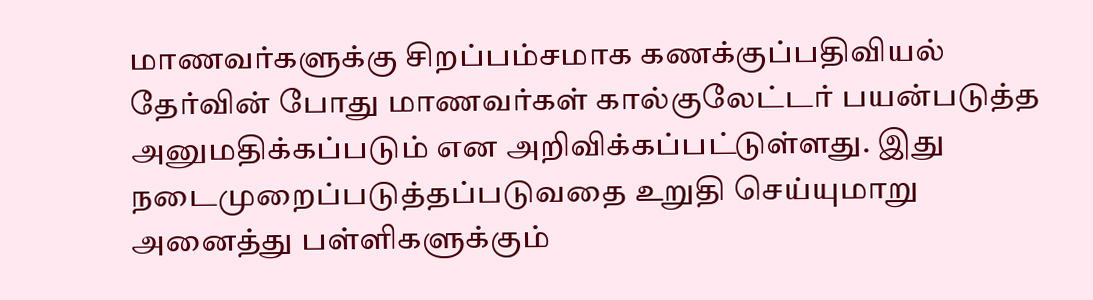மாணவர்களுக்கு சிறப்பம்சமாக கணக்குப்பதிவியல் தேர்வின் போது மாணவர்கள் கால்குலேட்டர் பயன்படுத்த அனுமதிக்கப்படும் என அறிவிக்கப்பட்டுள்ளது. இது நடைமுறைப்படுத்தப்படுவதை உறுதி செய்யுமாறு அனைத்து பள்ளிகளுக்கும்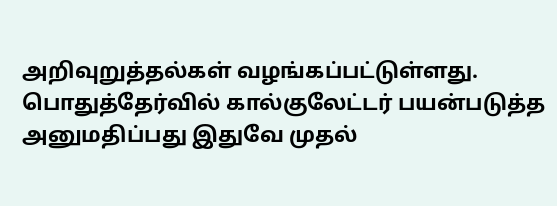அறிவுறுத்தல்கள் வழங்கப்பட்டுள்ளது. பொதுத்தேர்வில் கால்குலேட்டர் பயன்படுத்த அனுமதிப்பது இதுவே முதல்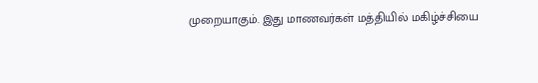முறையாகும். இது மாணவர்கள் மத்தியில் மகிழ்ச்சியை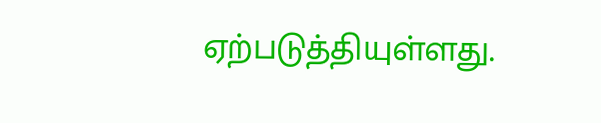ஏற்படுத்தியுள்ளது.